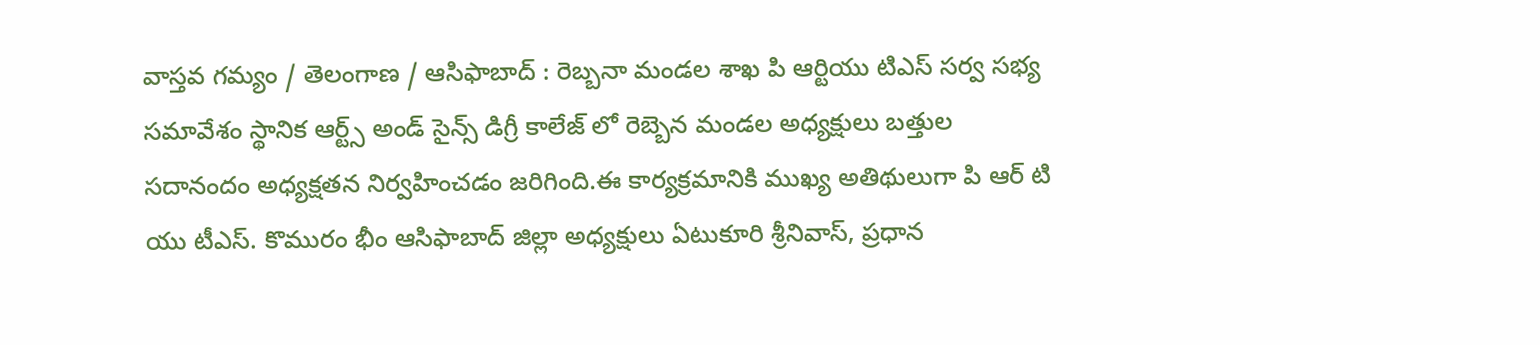వాస్తవ గమ్యం / తెలంగాణ / ఆసిఫాబాద్ : రెబ్బనా మండల శాఖ పి ఆర్టియు టిఎస్ సర్వ సభ్య సమావేశం స్థానిక ఆర్ట్స్ అండ్ సైన్స్ డిగ్రీ కాలేజ్ లో రెబ్బెన మండల అధ్యక్షులు బత్తుల సదానందం అధ్యక్షతన నిర్వహించడం జరిగింది.ఈ కార్యక్రమానికి ముఖ్య అతిథులుగా పి ఆర్ టి యు టీఎస్. కొమురం భీం ఆసిఫాబాద్ జిల్లా అధ్యక్షులు ఏటుకూరి శ్రీనివాస్, ప్రధాన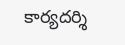కార్యదర్శి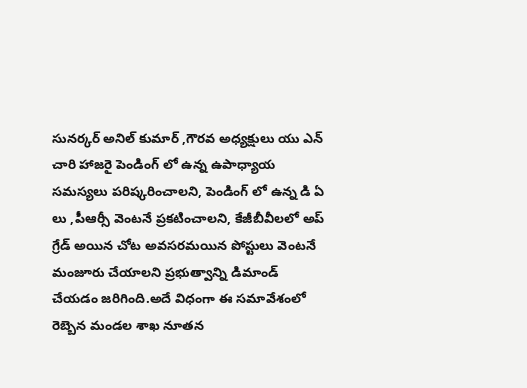సునర్కర్ అనిల్ కుమార్ ,గౌరవ అధ్యక్షులు యు ఎన్ చారి హాజరై పెండింగ్ లో ఉన్న ఉపాధ్యాయ సమస్యలు పరిష్కరించాలని, పెండింగ్ లో ఉన్న డి ఏ లు ,పీఆర్సీ వెంటనే ప్రకటించాలని, కేజీబీవీలలో అప్ గ్రేడ్ అయిన చోట అవసరమయిన పోస్టులు వెంటనే మంజూరు చేయాలని ప్రభుత్వాన్ని డిమాండ్ చేయడం జరిగింది.అదే విధంగా ఈ సమావేశంలో రెబ్బెన మండల శాఖ నూతన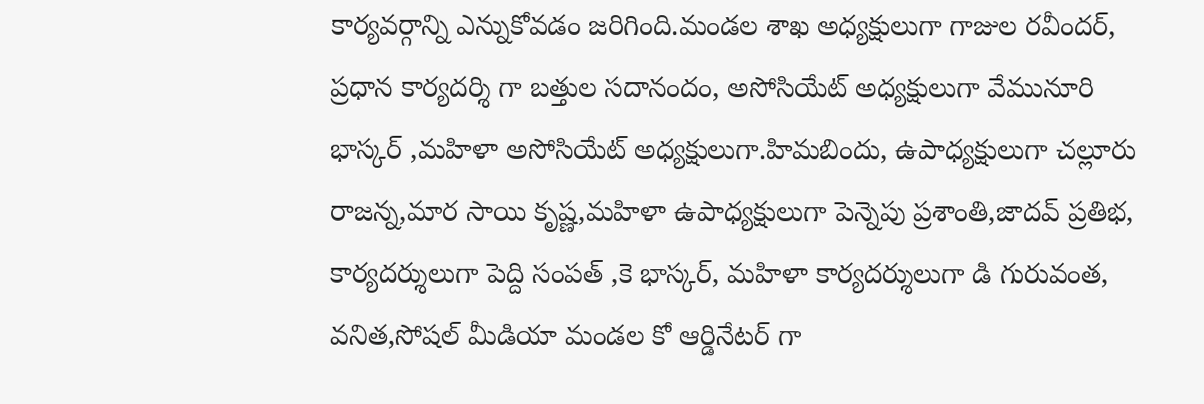కార్యవర్గాన్ని ఎన్నుకోవడం జరిగింది.మండల శాఖ అధ్యక్షులుగా గాజుల రవీందర్, ప్రధాన కార్యదర్శి గా బత్తుల సదానందం, అసోసియేట్ అధ్యక్షులుగా వేమునూరి భాస్కర్ ,మహిళా అసోసియేట్ అధ్యక్షులుగా.హిమబిందు, ఉపాధ్యక్షులుగా చల్లూరు రాజన్న,మార సాయి కృష్ణ,మహిళా ఉపాధ్యక్షులుగా పెన్నెపు ప్రశాంతి,జాదవ్ ప్రతిభ, కార్యదర్శులుగా పెద్ది సంపత్ ,కె భాస్కర్, మహిళా కార్యదర్శులుగా డి గురువంత, వనిత,సోషల్ మీడియా మండల కో ఆర్డినేటర్ గా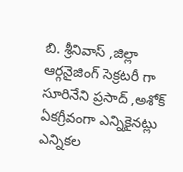బి. శ్రీనివాస్ ,జిల్లా ఆర్గనైజింగ్ సెక్రటరీ గా సూరినేని ప్రసాద్ ,అశోక్ ఏకగ్రీవంగా ఎన్నికైనట్లు ఎన్నికల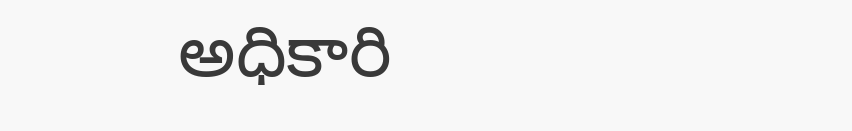అధికారి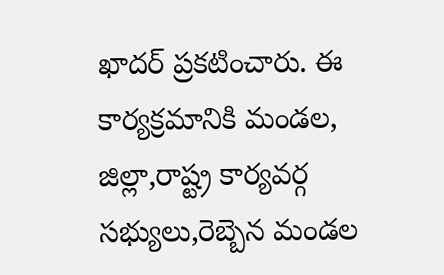ఖాదర్ ప్రకటించారు. ఈ కార్యక్రమానికి మండల, జిల్లా,రాష్ట్ర కార్యవర్గ సభ్యులు,రెబ్బెన మండల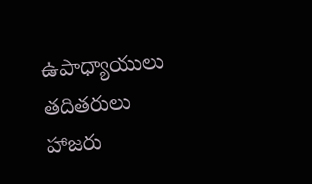ఉపాధ్యాయులు తదితరులు హాజరు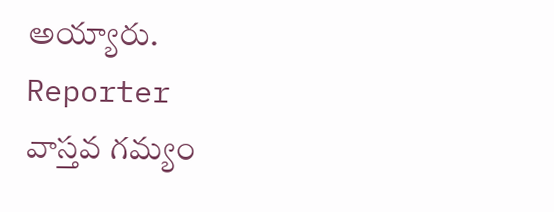అయ్యారు.
Reporter
వాస్తవ గమ్యం